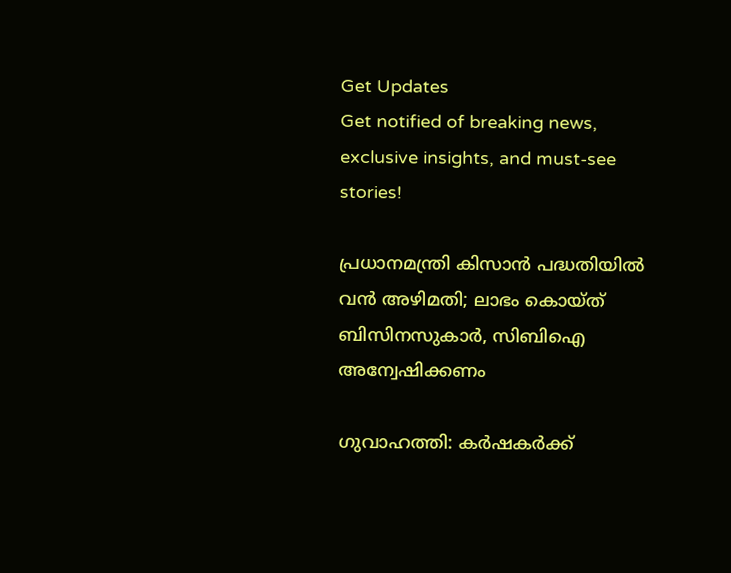Get Updates
Get notified of breaking news, exclusive insights, and must-see stories!

പ്രധാനമന്ത്രി കിസാന്‍ പദ്ധതിയില്‍ വന്‍ അഴിമതി; ലാഭം കൊയ്ത് ബിസിനസുകാര്‍, സിബിഐ അന്വേഷിക്കണം

ഗുവാഹത്തി: കര്‍ഷകര്‍ക്ക്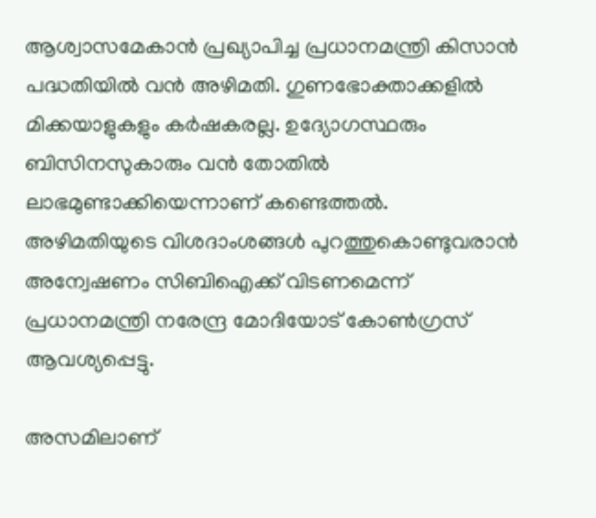ആശ്വാസമേകാന്‍ പ്രഖ്യാപിച്ച പ്രധാനമന്ത്രി കിസാന്‍ പദ്ധതിയില്‍ വന്‍ അഴിമതി. ഗുണഭോക്താക്കളില്‍ മിക്കയാളുകളും കര്‍ഷകരല്ല. ഉദ്യോഗസ്ഥരും ബിസിനസുകാരും വന്‍ തോതില്‍ ലാഭമുണ്ടാക്കിയെന്നാണ് കണ്ടെത്തല്‍. അഴിമതിയുടെ വിശദാംശങ്ങള്‍ പുറത്തുകൊണ്ടുവരാന്‍ അന്വേഷണം സിബിഐക്ക് വിടണമെന്ന് പ്രധാനമന്ത്രി നരേന്ദ്ര മോദിയോട് കോണ്‍ഗ്രസ് ആവശ്യപ്പെട്ടു.

അസമിലാണ്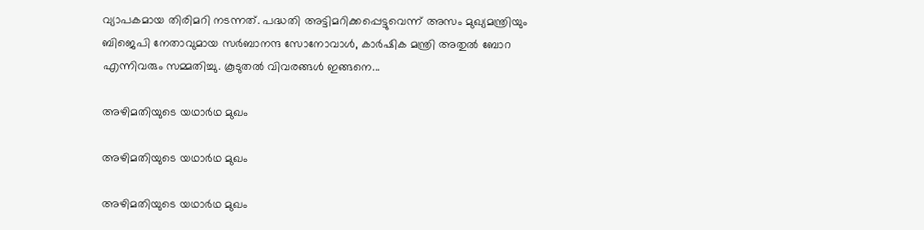വ്യാപകമായ തിരിമറി നടന്നത്. പദ്ധതി അട്ടിമറിക്കപ്പെട്ടുവെന്ന് അസം മുഖ്യമന്ത്രിയും ബിജെപി നേതാവുമായ സര്‍ബാനന്ദ സോനോവാള്‍, കാര്‍ഷിക മന്ത്രി അതുല്‍ ബോറ എന്നിവരും സമ്മതിച്ചു. കൂടുതല്‍ വിവരങ്ങള്‍ ഇങ്ങനെ...

അഴിമതിയുടെ യഥാര്‍ഥ മുഖം

അഴിമതിയുടെ യഥാര്‍ഥ മുഖം

അഴിമതിയുടെ യഥാര്‍ഥ മുഖം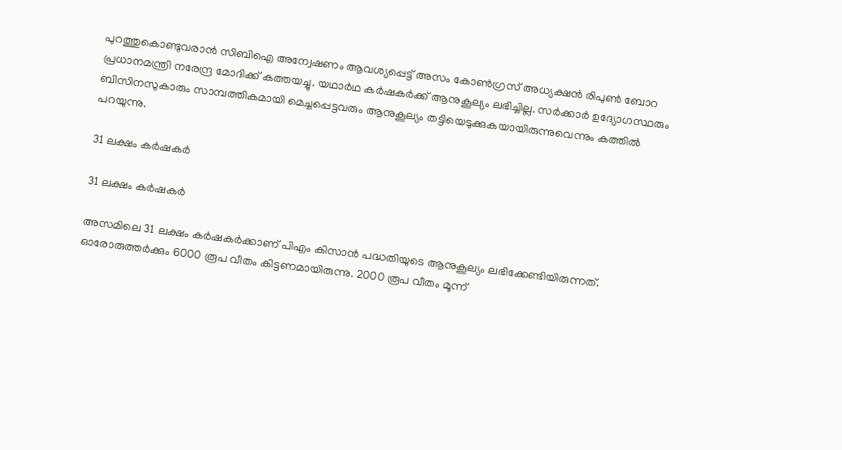പുറത്തുകൊണ്ടുവരാന്‍ സിബിഐ അന്വേഷണം ആവശ്യപ്പെട്ട് അസം കോണ്‍ഗ്രസ് അധ്യക്ഷന്‍ രിപുണ്‍ ബോറ പ്രധാനമന്ത്രി നരേന്ദ്ര മോദിക്ക് കത്തയച്ചു. യഥാര്‍ഥ കര്‍ഷകര്‍ക്ക് ആനുകൂല്യം ലഭിച്ചില്ല. സര്‍ക്കാര്‍ ഉദ്യോഗസ്ഥരും ബിസിനസുകാരും സാമ്പത്തികമായി മെച്ചപ്പെട്ടവരും ആനുകൂല്യം തട്ടിയെടുക്കുകയായിരുന്നുവെന്നും കത്തില്‍ പറയുന്നു.

31 ലക്ഷം കര്‍ഷകര്‍

31 ലക്ഷം കര്‍ഷകര്‍

അസമിലെ 31 ലക്ഷം കര്‍ഷകര്‍ക്കാണ് പിഎം കിസാന്‍ പദ്ധതിയുടെ ആനുകൂല്യം ലഭിക്കേണ്ടിയിരുന്നത്. ഓരോരുത്തര്‍ക്കും 6000 രൂപ വീതം കിട്ടണമായിരുന്നു. 2000 രൂപ വീതം മൂന്ന്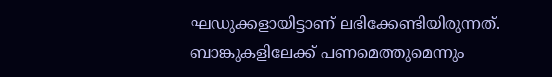ഘഡുക്കളായിട്ടാണ് ലഭിക്കേണ്ടിയിരുന്നത്. ബാങ്കുകളിലേക്ക് പണമെത്തുമെന്നും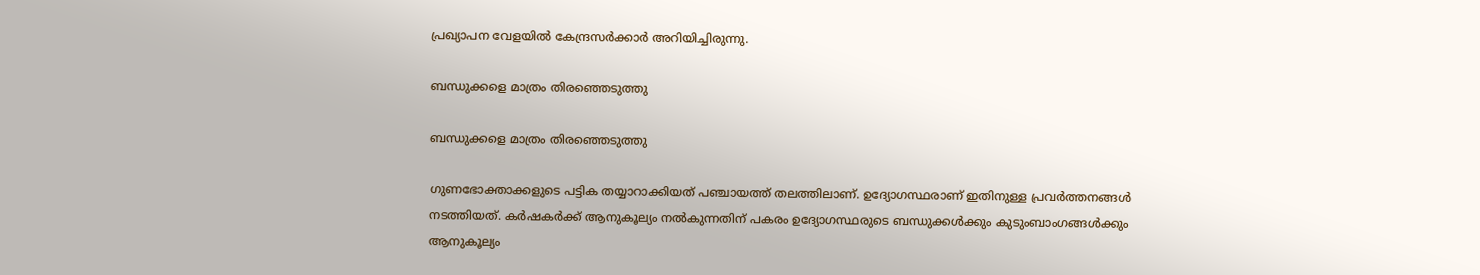പ്രഖ്യാപന വേളയില്‍ കേന്ദ്രസര്‍ക്കാര്‍ അറിയിച്ചിരുന്നു.

ബന്ധുക്കളെ മാത്രം തിരഞ്ഞെടുത്തു

ബന്ധുക്കളെ മാത്രം തിരഞ്ഞെടുത്തു

ഗുണഭോക്താക്കളുടെ പട്ടിക തയ്യാറാക്കിയത് പഞ്ചായത്ത് തലത്തിലാണ്. ഉദ്യോഗസ്ഥരാണ് ഇതിനുള്ള പ്രവര്‍ത്തനങ്ങള്‍ നടത്തിയത്. കര്‍ഷകര്‍ക്ക് ആനുകൂല്യം നല്‍കുന്നതിന് പകരം ഉദ്യോഗസ്ഥരുടെ ബന്ധുക്കള്‍ക്കും കുടുംബാംഗങ്ങള്‍ക്കും ആനുകൂല്യം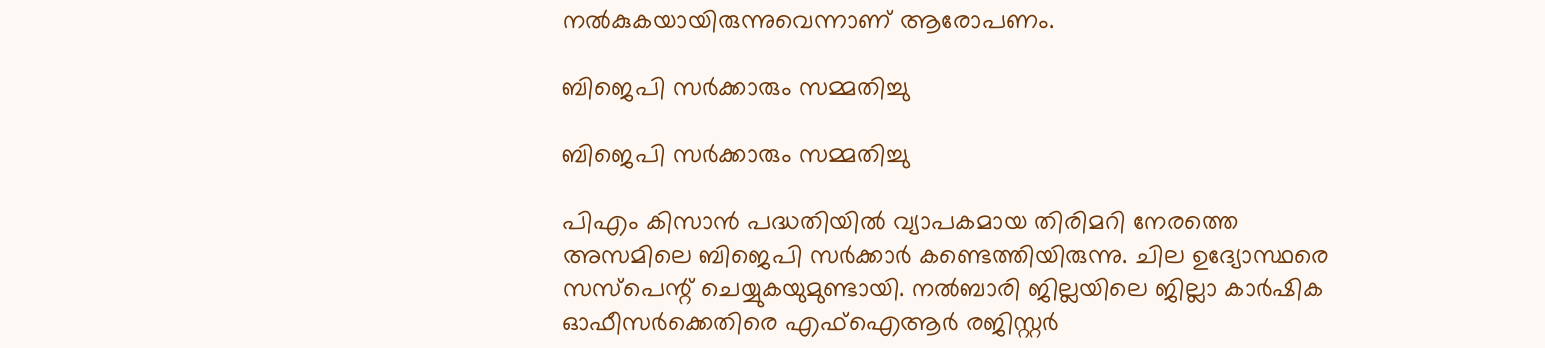നല്‍കുകയായിരുന്നുവെന്നാണ് ആരോപണം.

ബിജെപി സര്‍ക്കാരും സമ്മതിച്ചു

ബിജെപി സര്‍ക്കാരും സമ്മതിച്ചു

പിഎം കിസാന്‍ പദ്ധതിയില്‍ വ്യാപകമായ തിരിമറി നേരത്തെ അസമിലെ ബിജെപി സര്‍ക്കാര്‍ കണ്ടെത്തിയിരുന്നു. ചില ഉദ്യോസ്ഥരെ സസ്‌പെന്റ് ചെയ്യുകയുമുണ്ടായി. നല്‍ബാരി ജില്ലയിലെ ജില്ലാ കാര്‍ഷിക ഓഫീസര്‍ക്കെതിരെ എഫ്‌ഐആര്‍ രജിസ്റ്റര്‍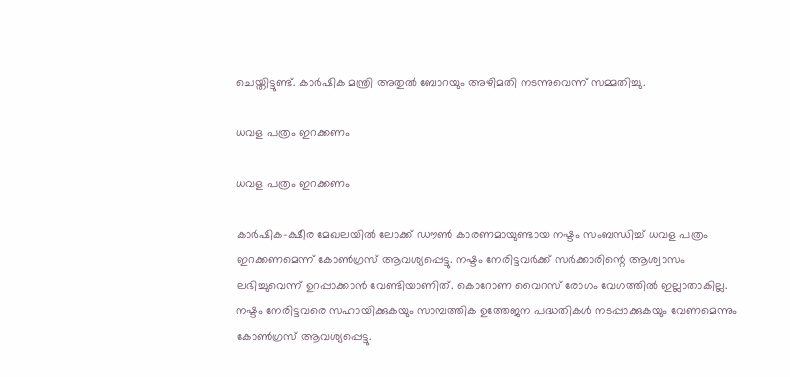ചെയ്തിട്ടുണ്ട്. കാര്‍ഷിക മന്ത്രി അതുല്‍ ബോറയും അഴിമതി നടന്നുവെന്ന് സമ്മതിച്ചു.

ധവള പത്രം ഇറക്കണം

ധവള പത്രം ഇറക്കണം

കാര്‍ഷിക-ക്ഷീര മേഖലയില്‍ ലോക്ക് ഡൗണ്‍ കാരണമായുണ്ടായ നഷ്ടം സംബന്ധിച്ച് ധവള പത്രം ഇറക്കണമെന്ന് കോണ്‍ഗ്രസ് ആവശ്യപ്പെട്ടു. നഷ്ടം നേരിട്ടവര്‍ക്ക് സര്‍ക്കാരിന്റെ ആശ്വാസം ലഭിച്ചുവെന്ന് ഉറപ്പാക്കാന്‍ വേണ്ടിയാണിത്. കൊറോണ വൈറസ് രോഗം വേഗത്തില്‍ ഇല്ലാതാകില്ല. നഷ്ടം നേരിട്ടവരെ സഹായിക്കുകയും സാമ്പത്തിക ഉത്തേജന പദ്ധതികള്‍ നടപ്പാക്കുകയും വേണമെന്നും കോണ്‍ഗ്രസ് ആവശ്യപ്പെട്ടു.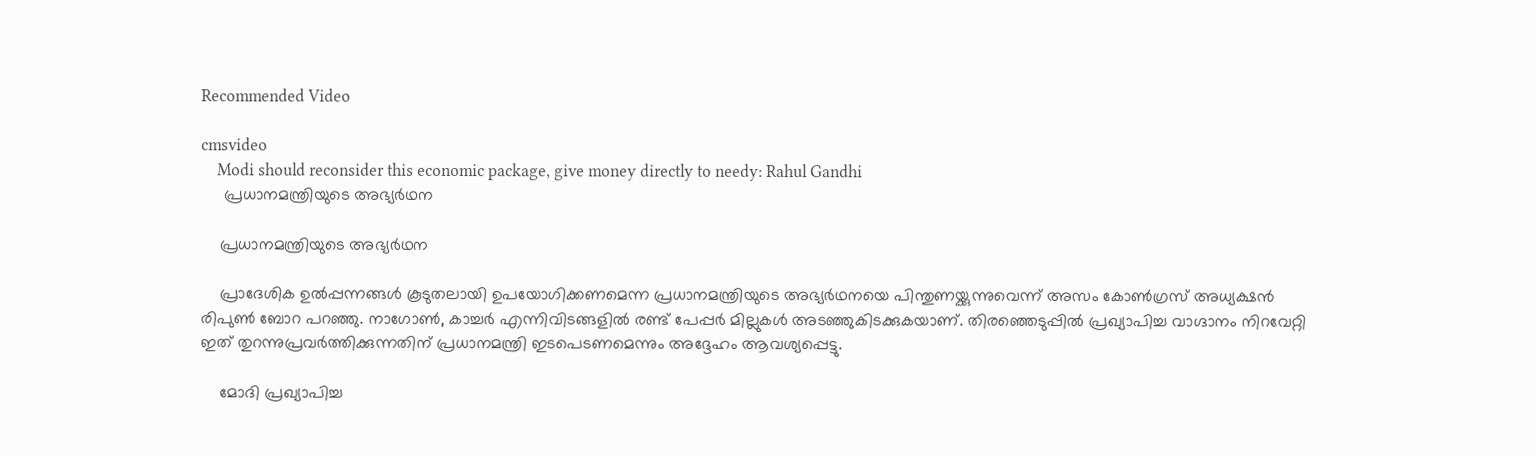Recommended Video

cmsvideo
    Modi should reconsider this economic package, give money directly to needy: Rahul Gandhi
     പ്രധാനമന്ത്രിയുടെ അഭ്യര്‍ഥന

    പ്രധാനമന്ത്രിയുടെ അഭ്യര്‍ഥന

    പ്രാദേശിക ഉല്‍പ്പന്നങ്ങള്‍ കൂടുതലായി ഉപയോഗിക്കണമെന്ന പ്രധാനമന്ത്രിയുടെ അഭ്യര്‍ഥനയെ പിന്തുണയ്ക്കുന്നുവെന്ന് അസം കോണ്‍ഗ്രസ് അധ്യക്ഷന്‍ രിപുണ്‍ ബോറ പറഞ്ഞു. നാഗോണ്‍, കാച്ചര്‍ എന്നിവിടങ്ങളില്‍ രണ്ട് പേപ്പര്‍ മില്ലുകള്‍ അടഞ്ഞുകിടക്കുകയാണ്. തിരഞ്ഞെടുപ്പില്‍ പ്രഖ്യാപിച്ച വാഗ്ദാനം നിറവേറ്റി ഇത് തുറന്നുപ്രവര്‍ത്തിക്കുന്നതിന് പ്രധാനമന്ത്രി ഇടപെടണമെന്നും അദ്ദേഹം ആവശ്യപ്പെട്ടു.

    മോദി പ്രഖ്യാപിച്ച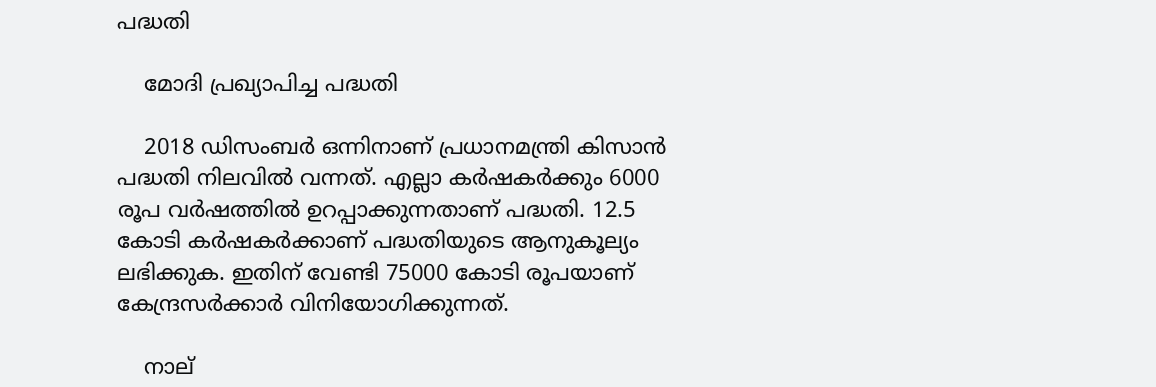പദ്ധതി

    മോദി പ്രഖ്യാപിച്ച പദ്ധതി

    2018 ഡിസംബര്‍ ഒന്നിനാണ് പ്രധാനമന്ത്രി കിസാന്‍ പദ്ധതി നിലവില്‍ വന്നത്. എല്ലാ കര്‍ഷകര്‍ക്കും 6000 രൂപ വര്‍ഷത്തില്‍ ഉറപ്പാക്കുന്നതാണ് പദ്ധതി. 12.5 കോടി കര്‍ഷകര്‍ക്കാണ് പദ്ധതിയുടെ ആനുകൂല്യം ലഭിക്കുക. ഇതിന് വേണ്ടി 75000 കോടി രൂപയാണ് കേന്ദ്രസര്‍ക്കാര്‍ വിനിയോഗിക്കുന്നത്.

    നാല്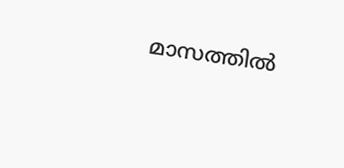മാസത്തില്‍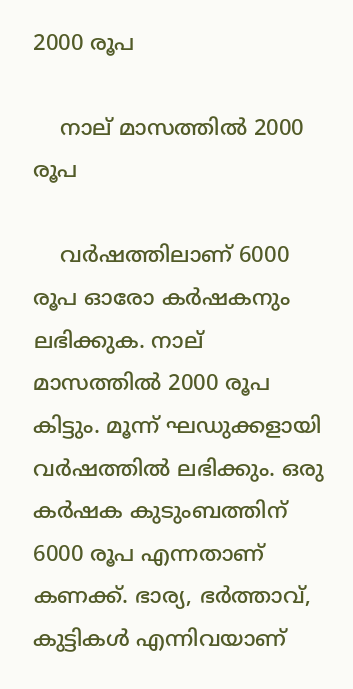2000 രൂപ

    നാല് മാസത്തില്‍ 2000 രൂപ

    വര്‍ഷത്തിലാണ് 6000 രൂപ ഓരോ കര്‍ഷകനും ലഭിക്കുക. നാല് മാസത്തില്‍ 2000 രൂപ കിട്ടും. മൂന്ന് ഘഡുക്കളായി വര്‍ഷത്തില്‍ ലഭിക്കും. ഒരു കര്‍ഷക കുടുംബത്തിന് 6000 രൂപ എന്നതാണ് കണക്ക്. ഭാര്യ, ഭര്‍ത്താവ്, കുട്ടികള്‍ എന്നിവയാണ്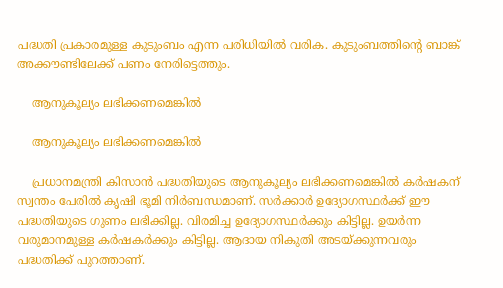പദ്ധതി പ്രകാരമുള്ള കുടുംബം എന്ന പരിധിയില്‍ വരിക. കുടുംബത്തിന്റെ ബാങ്ക് അക്കൗണ്ടിലേക്ക് പണം നേരിട്ടെത്തും.

    ആനുകൂല്യം ലഭിക്കണമെങ്കില്‍

    ആനുകൂല്യം ലഭിക്കണമെങ്കില്‍

    പ്രധാനമന്ത്രി കിസാന്‍ പദ്ധതിയുടെ ആനുകൂല്യം ലഭിക്കണമെങ്കില്‍ കര്‍ഷകന് സ്വന്തം പേരില്‍ കൃഷി ഭൂമി നിര്‍ബന്ധമാണ്. സര്‍ക്കാര്‍ ഉദ്യോഗസ്ഥര്‍ക്ക് ഈ പദ്ധതിയുടെ ഗുണം ലഭിക്കില്ല. വിരമിച്ച ഉദ്യോഗസ്ഥര്‍ക്കും കിട്ടില്ല. ഉയര്‍ന്ന വരുമാനമുള്ള കര്‍ഷകര്‍ക്കും കിട്ടില്ല. ആദായ നികുതി അടയ്ക്കുന്നവരും പദ്ധതിക്ക് പുറത്താണ്.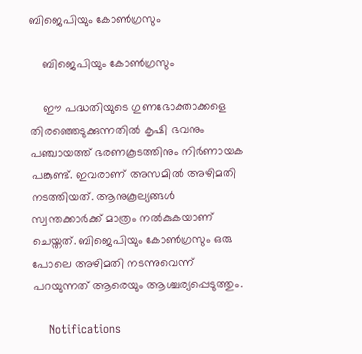ബിജെപിയും കോണ്‍ഗ്രസും

    ബിജെപിയും കോണ്‍ഗ്രസും

    ഈ പദ്ധതിയുടെ ഗുണഭോക്താക്കളെ തിരഞ്ഞെടുക്കുന്നതില്‍ കൃഷി ഭവനും പഞ്ചായത്ത് ഭരണകൂടത്തിനും നിര്‍ണായക പങ്കുണ്ട്. ഇവരാണ് അസമില്‍ അഴിമതി നടത്തിയത്. ആനുകൂല്യങ്ങള്‍ സ്വന്തക്കാര്‍ക്ക് മാത്രം നല്‍കുകയാണ് ചെയ്തത്. ബിജെപിയും കോണ്‍ഗ്രസും ഒരു പോലെ അഴിമതി നടന്നുവെന്ന് പറയുന്നത് ആരെയും ആശ്ചര്യപ്പെടുത്തും.

    Notifications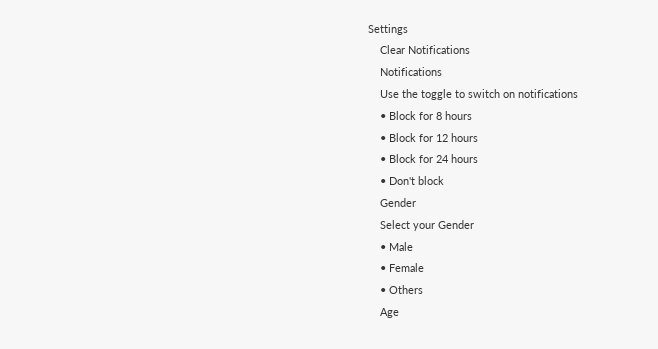Settings
    Clear Notifications
    Notifications
    Use the toggle to switch on notifications
    • Block for 8 hours
    • Block for 12 hours
    • Block for 24 hours
    • Don't block
    Gender
    Select your Gender
    • Male
    • Female
    • Others
    Age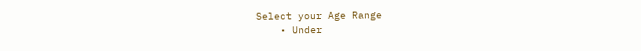Select your Age Range
    • Under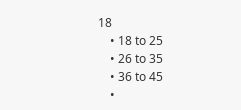18
    • 18 to 25
    • 26 to 35
    • 36 to 45
    •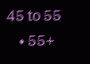45 to 55
    • 55+